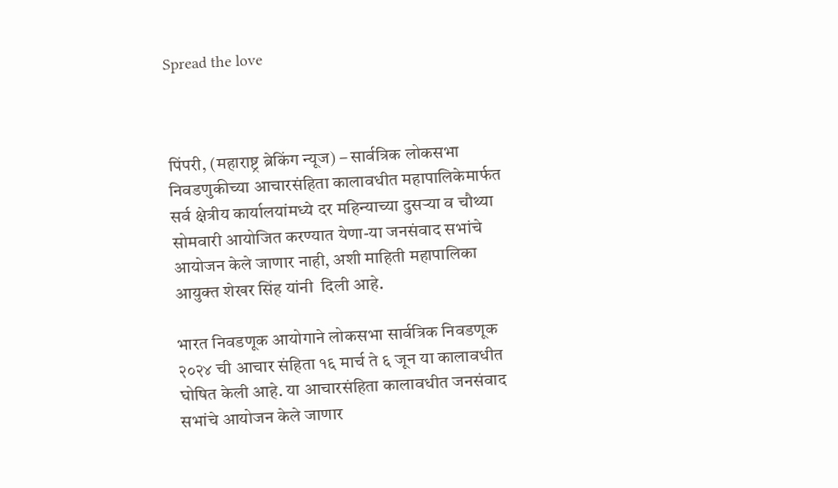Spread the love



पिंपरी, (महाराष्ट्र ब्रेकिंग न्यूज) – सार्वत्रिक लोकसभा निवडणुकीच्या आचारसंहिता कालावधीत महापालिकेमार्फत सर्व क्षेत्रीय कार्यालयांमध्ये दर महिन्याच्या दुसऱ्या व चौथ्या सोमवारी आयोजित करण्यात येणा-या जनसंवाद सभांचे आयोजन केले जाणार नाही, अशी माहिती महापालिका आयुक्त शेखर सिंह यांनी ‍ दिली आहे.

भारत निवडणूक आयोगाने लोकसभा सार्वत्रिक निवडणूक २०२४ ची आचार संहिता १६ मार्च ते ६ जून या कालावधीत घोषित केली आहे. या आचारसंहिता कालावधीत जनसंवाद सभांचे आयोजन केले जाणार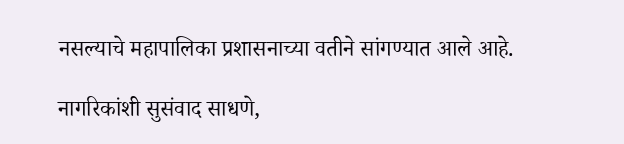नसल्याचे महापालिका प्रशासनाच्या वतीने सांगण्यात आले आहे.

नागरिकांशी सुसंवाद साधणे,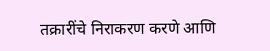तक्रारींचे निराकरण करणे आणि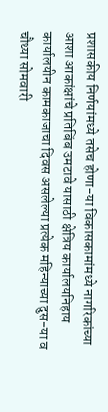प्रशासकीय निर्णयांमध्ये तसेच होणा-या विकासकामांमध्ये नागरिकांच्या आशा आकांक्षांचे प्रतिबिंब उमटावे यासाठी क्षेत्रिय कार्यालयनिहाय कार्यालयीन कामकाजाचा दिवस असलेल्या प्रत्येक महिन्याच्या दुस-या व चौथ्या सोमवारी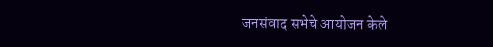जनसंवाद सभेचे आयोजन केले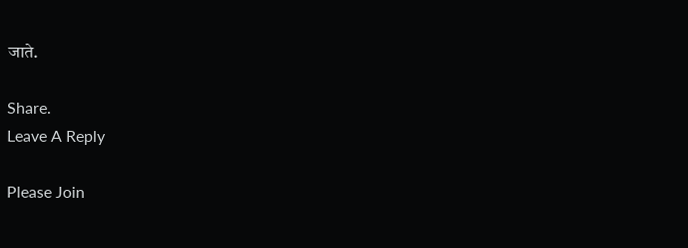जाते.

Share.
Leave A Reply

Please Join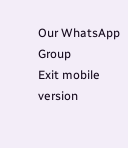Our WhatsApp Group
Exit mobile version